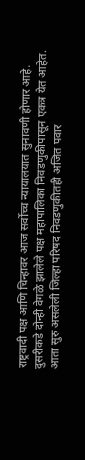राष्ट्रवादी पक्ष आणि चिन्हावर आज सर्वोच्च न्यायालयात सुनावणी होणार आहे. दुसरीकडे दोन्ही वेगळे झालेले पक्ष महापालिका निवडणुकीपासून एकत्र येत आहेत. आता सुरु असलेली जिल्हा परिषद निवडणुकीतही अजित पवार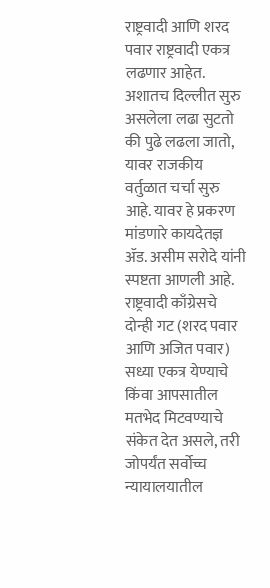राष्ट्रवादी आणि शरद पवार राष्ट्रवादी एकत्र लढणार आहेत. अशातच दिल्लीत सुरु असलेला लढा सुटतो की पुढे लढला जातो, यावर राजकीय वर्तुळात चर्चा सुरु आहे. यावर हे प्रकरण मांडणारे कायदेतज्ञ ॲड. असीम सरोदे यांनी स्पष्टता आणली आहे.
राष्ट्रवादी काँग्रेसचे दोन्ही गट (शरद पवार आणि अजित पवार) सध्या एकत्र येण्याचे किंवा आपसातील मतभेद मिटवण्याचे संकेत देत असले, तरी जोपर्यंत सर्वोच्च न्यायालयातील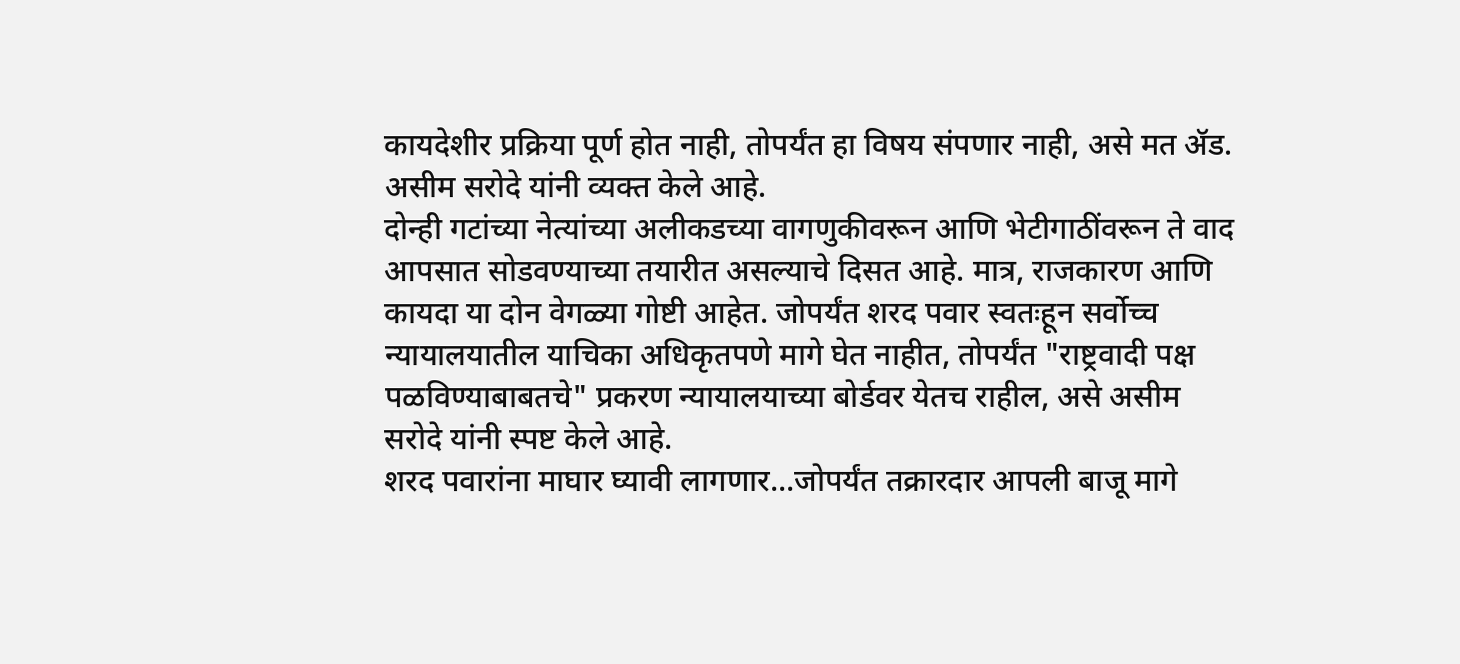कायदेशीर प्रक्रिया पूर्ण होत नाही, तोपर्यंत हा विषय संपणार नाही, असे मत ॲड. असीम सरोदे यांनी व्यक्त केले आहे.
दोन्ही गटांच्या नेत्यांच्या अलीकडच्या वागणुकीवरून आणि भेटीगाठींवरून ते वाद आपसात सोडवण्याच्या तयारीत असल्याचे दिसत आहे. मात्र, राजकारण आणि कायदा या दोन वेगळ्या गोष्टी आहेत. जोपर्यंत शरद पवार स्वतःहून सर्वोच्च न्यायालयातील याचिका अधिकृतपणे मागे घेत नाहीत, तोपर्यंत "राष्ट्रवादी पक्ष पळविण्याबाबतचे" प्रकरण न्यायालयाच्या बोर्डवर येतच राहील, असे असीम सरोदे यांनी स्पष्ट केले आहे.
शरद पवारांना माघार घ्यावी लागणार...जोपर्यंत तक्रारदार आपली बाजू मागे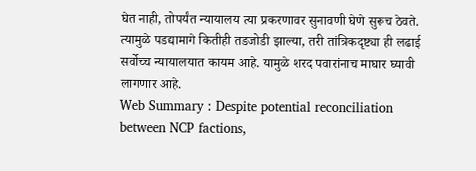घेत नाही, तोपर्यंत न्यायालय त्या प्रकरणावर सुनावणी घेणे सुरूच ठेवते. त्यामुळे पडद्यामागे कितीही तडजोडी झाल्या, तरी तांत्रिकदृष्ट्या ही लढाई सर्वोच्च न्यायालयात कायम आहे. यामुळे शरद पवारांनाच माघार घ्यावी लागणार आहे.
Web Summary : Despite potential reconciliation between NCP factions,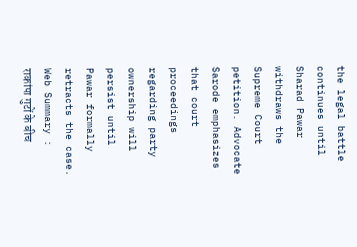the legal battle continues until Sharad Pawar withdraws the Supreme Court petition. Advocate Sarode emphasizes that court proceedings regarding party ownership will persist until Pawar formally retracts the case.
Web Summary : राकांपा गुटों के बीच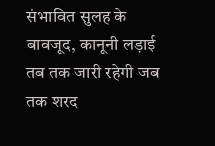संभावित सुलह के बावजूद, कानूनी लड़ाई तब तक जारी रहेगी जब तक शरद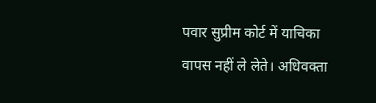पवार सुप्रीम कोर्ट में याचिका वापस नहीं ले लेते। अधिवक्ता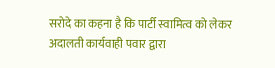सरोदे का कहना है कि पार्टी स्वामित्व को लेकर अदालती कार्यवाही पवार द्वारा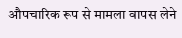औपचारिक रूप से मामला वापस लेने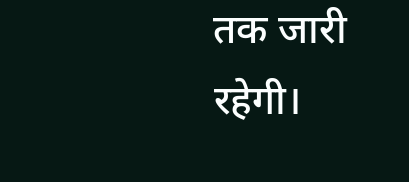तक जारी रहेगी।